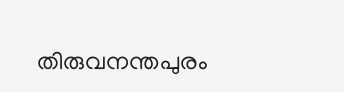തിരുവനന്തപുരം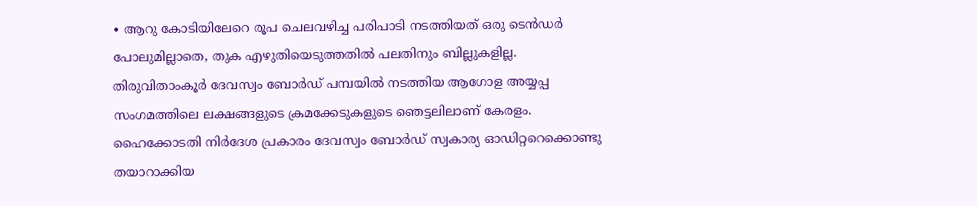∙ ആറു കോടിയിലേറെ രൂപ ചെലവഴിച്ച പരിപാടി നടത്തിയത് ഒരു ടെൻഡർ പോലുമില്ലാതെ, തുക എഴുതിയെടുത്തതിൽ പലതിനും ബില്ലുകളില്ല. തിരുവിതാംകൂർ ദേവസ്വം ബോർഡ് പമ്പയിൽ നടത്തിയ ആഗോള അയ്യപ്പ സംഗമത്തിലെ ലക്ഷങ്ങളുടെ ക്രമക്കേടുകളുടെ ഞെട്ടലിലാണ് കേരളം. ഹൈക്കോടതി നിർദേശ പ്രകാരം ദേവസ്വം ബോർഡ് സ്വകാര്യ ഓഡിറ്ററെക്കൊണ്ടു തയാറാക്കിയ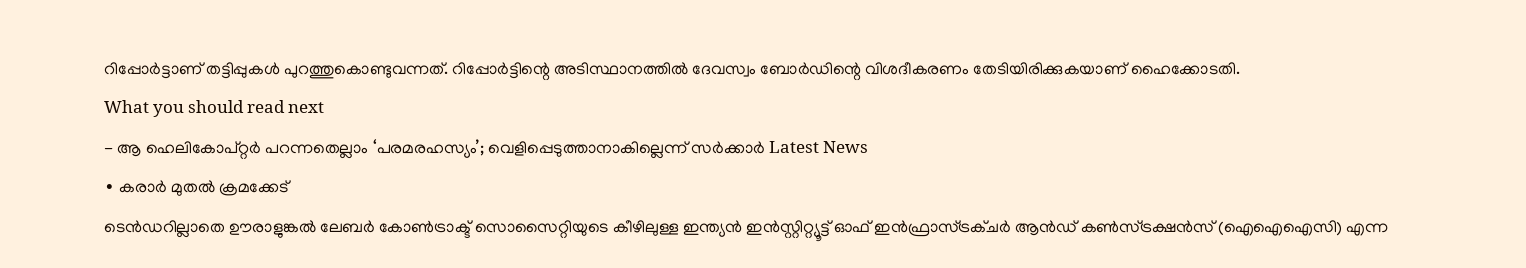റിപ്പോർട്ടാണ് തട്ടിപ്പുകൾ പുറത്തുകൊണ്ടുവന്നത്. റിപ്പോർട്ടിന്റെ അടിസ്ഥാനത്തിൽ ദേവസ്വം ബോർഡിന്റെ വിശദീകരണം തേടിയിരിക്കുകയാണ് ഹൈക്കോടതി.
What you should read next
- ആ ഹെലികോപ്റ്റർ പറന്നതെല്ലാം ‘പരമരഹസ്യം’; വെളിപ്പെടുത്താനാകില്ലെന്ന് സർക്കാർ Latest News
∙ കരാർ മുതൽ ക്രമക്കേട്
ടെൻഡറില്ലാതെ ഊരാളുങ്കൽ ലേബർ കോൺട്രാക്ട് സൊസൈറ്റിയുടെ കീഴിലുള്ള ഇന്ത്യൻ ഇൻസ്റ്റിറ്റ്യൂട്ട് ഓഫ് ഇൻഫ്രാസ്ട്രക്ചർ ആൻഡ് കൺസ്ട്രക്ഷൻസ് (ഐഐഐസി) എന്ന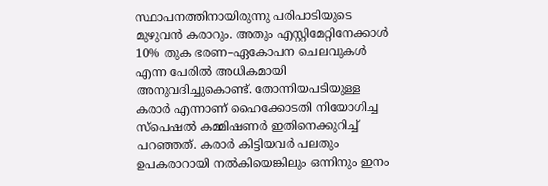സ്ഥാപനത്തിനായിരുന്നു പരിപാടിയുടെ മുഴുവൻ കരാറും. അതും എസ്റ്റിമേറ്റിനേക്കാൾ 10% തുക ഭരണ–ഏകോപന ചെലവുകൾ എന്ന പേരിൽ അധികമായി അനുവദിച്ചുകൊണ്ട്. തോന്നിയപടിയുള്ള കരാർ എന്നാണ് ഹൈക്കോടതി നിയോഗിച്ച സ്പെഷൽ കമ്മിഷണർ ഇതിനെക്കുറിച്ച് പറഞ്ഞത്. കരാർ കിട്ടിയവർ പലതും ഉപകരാറായി നൽകിയെങ്കിലും ഒന്നിനും ഇനം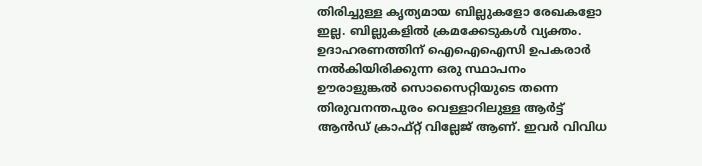തിരിച്ചുള്ള കൃത്യമായ ബില്ലുകളോ രേഖകളോ ഇല്ല. ബില്ലുകളിൽ ക്രമക്കേടുകൾ വ്യക്തം. ഉദാഹരണത്തിന് ഐഐഐസി ഉപകരാർ നൽകിയിരിക്കുന്ന ഒരു സ്ഥാപനം ഊരാളുങ്കൽ സൊസൈറ്റിയുടെ തന്നെ തിരുവനന്തപുരം വെള്ളാറിലുള്ള ആർട്ട് ആൻഡ് ക്രാഫ്റ്റ് വില്ലേജ് ആണ്. ഇവർ വിവിധ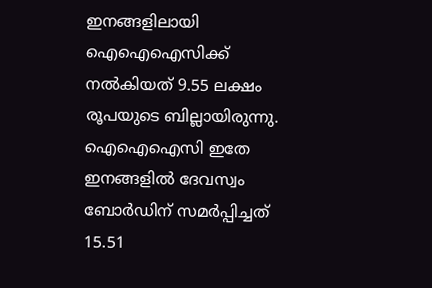ഇനങ്ങളിലായി ഐഐഐസിക്ക് നൽകിയത് 9.55 ലക്ഷം രൂപയുടെ ബില്ലായിരുന്നു. ഐഐഐസി ഇതേ ഇനങ്ങളിൽ ദേവസ്വം ബോർഡിന് സമർപ്പിച്ചത് 15.51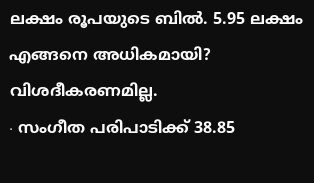ലക്ഷം രൂപയുടെ ബിൽ. 5.95 ലക്ഷം എങ്ങനെ അധികമായി? വിശദീകരണമില്ല.
∙ സംഗീത പരിപാടിക്ക് 38.85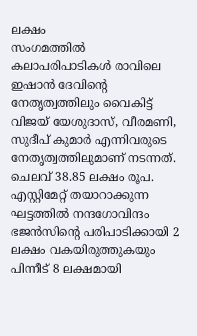ലക്ഷം
സംഗമത്തിൽ കലാപരിപാടികൾ രാവിലെ ഇഷാൻ ദേവിന്റെ നേതൃത്വത്തിലും വൈകിട്ട് വിജയ് യേശുദാസ്, വീരമണി, സുദീപ് കുമാർ എന്നിവരുടെ നേതൃത്വത്തിലുമാണ് നടന്നത്. ചെലവ് 38.85 ലക്ഷം രൂപ. എസ്റ്റിമേറ്റ് തയാറാക്കുന്ന ഘട്ടത്തിൽ നന്ദഗോവിന്ദം ഭജൻസിന്റെ പരിപാടിക്കായി 2 ലക്ഷം വകയിരുത്തുകയും പിന്നീട് 8 ലക്ഷമായി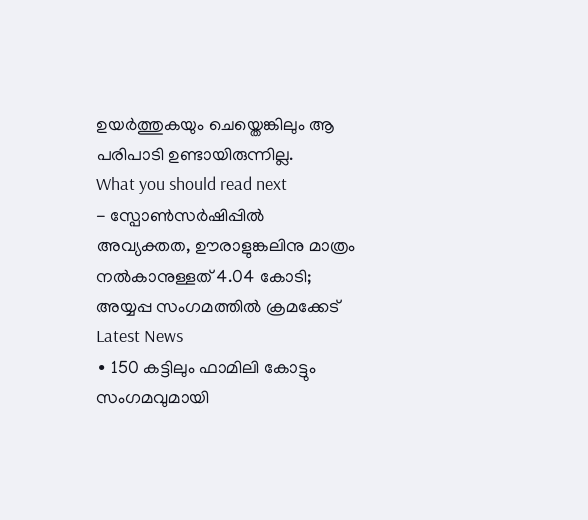ഉയർത്തുകയും ചെയ്തെങ്കിലും ആ പരിപാടി ഉണ്ടായിരുന്നില്ല.
What you should read next
- സ്പോൺസർഷിപ്പിൽ അവ്യക്തത, ഊരാളുങ്കലിനു മാത്രം നൽകാനുള്ളത് 4.04 കോടി; അയ്യപ്പ സംഗമത്തിൽ ക്രമക്കേട് Latest News
∙ 150 കട്ടിലും ഫാമിലി കോട്ടും
സംഗമവുമായി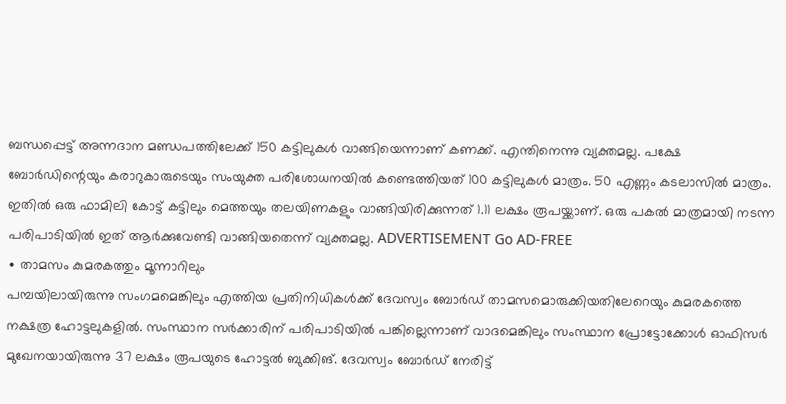ബന്ധപ്പെട്ട് അന്നദാന മണ്ഡപത്തിലേക്ക് 150 കട്ടിലുകൾ വാങ്ങിയെന്നാണ് കണക്ക്. എന്തിനെന്നു വ്യക്തമല്ല. പക്ഷേ ബോർഡിന്റെയും കരാറുകാരുടെയും സംയുക്ത പരിശോധനയിൽ കണ്ടെത്തിയത് 100 കട്ടിലുകൾ മാത്രം. 50 എണ്ണം കടലാസിൽ മാത്രം. ഇതിൽ ഒരു ഫാമിലി കോട്ട് കട്ടിലും മെത്തയും തലയിണകളും വാങ്ങിയിരിക്കുന്നത് 1.11 ലക്ഷം രൂപയ്ക്കാണ്. ഒരു പകൽ മാത്രമായി നടന്ന പരിപാടിയിൽ ഇത് ആർക്കുവേണ്ടി വാങ്ങിയതെന്ന് വ്യക്തമല്ല. ADVERTISEMENT Go AD-FREE
∙ താമസം കുമരകത്തും മൂന്നാറിലും
പമ്പയിലായിരുന്നു സംഗമമെങ്കിലും എത്തിയ പ്രതിനിധികൾക്ക് ദേവസ്വം ബോർഡ് താമസമൊരുക്കിയതിലേറെയും കുമരകത്തെ നക്ഷത്ര ഹോട്ടലുകളിൽ. സംസ്ഥാന സർക്കാരിന് പരിപാടിയിൽ പങ്കില്ലെന്നാണ് വാദമെങ്കിലും സംസ്ഥാന പ്രോട്ടോക്കോൾ ഓഫിസർ മുഖേനയായിരുന്നു 37 ലക്ഷം രൂപയുടെ ഹോട്ടൽ ബുക്കിങ്. ദേവസ്വം ബോർഡ് നേരിട്ട്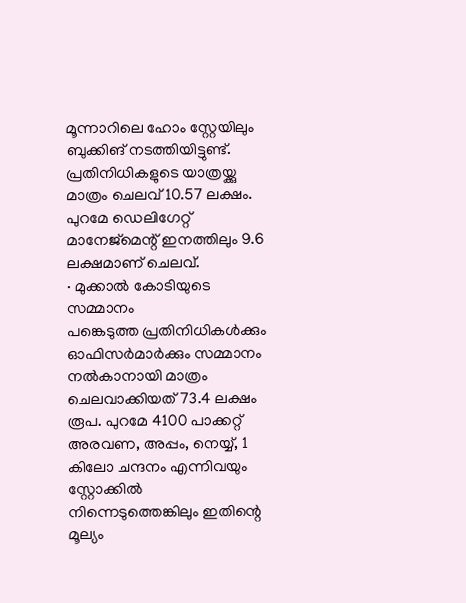മൂന്നാറിലെ ഹോം സ്റ്റേയിലും ബുക്കിങ് നടത്തിയിട്ടുണ്ട്. പ്രതിനിധികളുടെ യാത്രയ്ക്കു മാത്രം ചെലവ് 10.57 ലക്ഷം. പുറമേ ഡെലിഗേറ്റ് മാനേജ്മെന്റ് ഇനത്തിലും 9.6 ലക്ഷമാണ് ചെലവ്.
∙ മുക്കാൽ കോടിയുടെ സമ്മാനം
പങ്കെടുത്ത പ്രതിനിധികൾക്കും ഓഫിസർമാർക്കും സമ്മാനം നൽകാനായി മാത്രം ചെലവാക്കിയത് 73.4 ലക്ഷം രൂപ. പുറമേ 4100 പാക്കറ്റ് അരവണ, അപ്പം, നെയ്യ്, 1 കിലോ ചന്ദനം എന്നിവയും സ്റ്റോക്കിൽ നിന്നെടുത്തെങ്കിലും ഇതിന്റെ മൂല്യം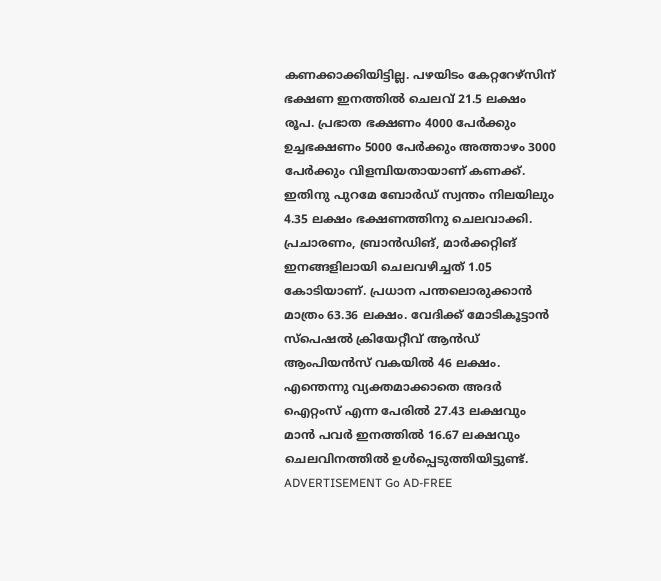കണക്കാക്കിയിട്ടില്ല. പഴയിടം കേറ്ററേഴ്സിന് ഭക്ഷണ ഇനത്തിൽ ചെലവ് 21.5 ലക്ഷം രൂപ. പ്രഭാത ഭക്ഷണം 4000 പേർക്കും ഉച്ചഭക്ഷണം 5000 പേർക്കും അത്താഴം 3000 പേർക്കും വിളമ്പിയതായാണ് കണക്ക്. ഇതിനു പുറമേ ബോർഡ് സ്വന്തം നിലയിലും 4.35 ലക്ഷം ഭക്ഷണത്തിനു ചെലവാക്കി. പ്രചാരണം, ബ്രാൻഡിങ്, മാർക്കറ്റിങ് ഇനങ്ങളിലായി ചെലവഴിച്ചത് 1.05 കോടിയാണ്. പ്രധാന പന്തലൊരുക്കാൻ മാത്രം 63.36 ലക്ഷം. വേദിക്ക് മോടികൂട്ടാൻ സ്പെഷൽ ക്രിയേറ്റീവ് ആൻഡ് ആംപിയൻസ് വകയിൽ 46 ലക്ഷം. എന്തെന്നു വ്യക്തമാക്കാതെ അദർ ഐറ്റംസ് എന്ന പേരിൽ 27.43 ലക്ഷവും മാൻ പവർ ഇനത്തിൽ 16.67 ലക്ഷവും ചെലവിനത്തിൽ ഉൾപ്പെടുത്തിയിട്ടുണ്ട്. ADVERTISEMENT Go AD-FREE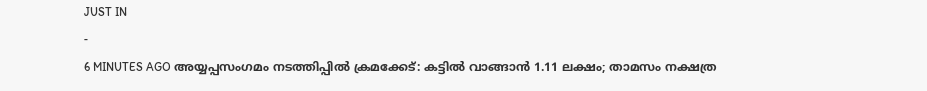JUST IN
-
6 MINUTES AGO അയ്യപ്പസംഗമം നടത്തിപ്പിൽ ക്രമക്കേട്: കട്ടിൽ വാങ്ങാൻ 1.11 ലക്ഷം; താമസം നക്ഷത്ര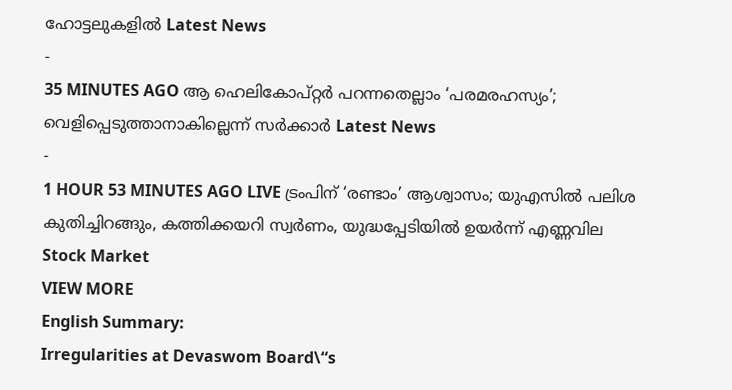ഹോട്ടലുകളിൽ Latest News
-
35 MINUTES AGO ആ ഹെലികോപ്റ്റർ പറന്നതെല്ലാം ‘പരമരഹസ്യം’; വെളിപ്പെടുത്താനാകില്ലെന്ന് സർക്കാർ Latest News
-
1 HOUR 53 MINUTES AGO LIVE ട്രംപിന് ‘രണ്ടാം’ ആശ്വാസം; യുഎസിൽ പലിശ കുതിച്ചിറങ്ങും, കത്തിക്കയറി സ്വർണം, യുദ്ധപ്പേടിയിൽ ഉയർന്ന് എണ്ണവില Stock Market
VIEW MORE
English Summary:
Irregularities at Devaswom Board\“s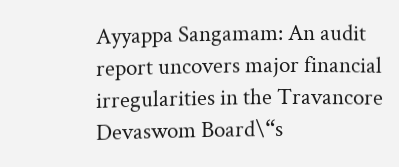Ayyappa Sangamam: An audit report uncovers major financial irregularities in the Travancore Devaswom Board\“s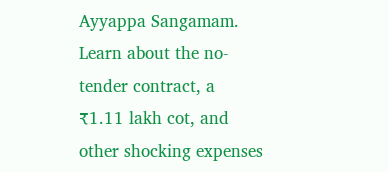Ayyappa Sangamam. Learn about the no-tender contract, a ₹1.11 lakh cot, and other shocking expenses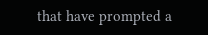that have prompted a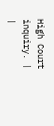High Court inquiry. |
|